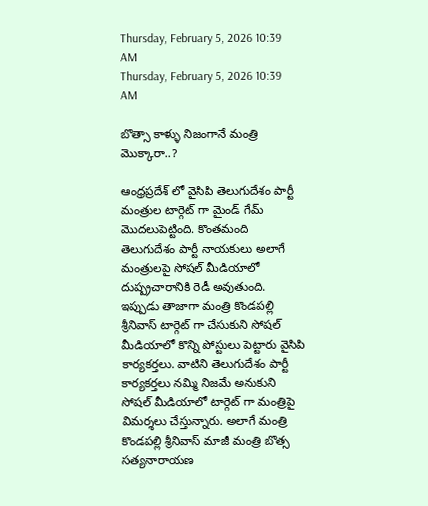Thursday, February 5, 2026 10:39 AM
Thursday, February 5, 2026 10:39 AM

బొత్సా కాళ్ళు నిజంగానే మంత్రి మొక్కారా..?

ఆంధ్రప్రదేశ్ లో వైసిపి తెలుగుదేశం పార్టీ మంత్రుల టార్గెట్ గా మైండ్ గేమ్ మొదలుపెట్టింది. కొంతమంది తెలుగుదేశం పార్టీ నాయకులు అలాగే మంత్రులపై సోషల్ మీడియాలో దుష్ప్రచారానికి రెడీ అవుతుంది. ఇప్పుడు తాజాగా మంత్రి కొండపల్లి శ్రీనివాస్ టార్గెట్ గా చేసుకుని సోషల్ మీడియాలో కొన్ని పోస్టులు పెట్టారు వైసిపి కార్యకర్తలు. వాటిని తెలుగుదేశం పార్టీ కార్యకర్తలు నమ్మి నిజమే అనుకుని సోషల్ మీడియాలో టార్గెట్ గా మంత్రిపై విమర్శలు చేస్తున్నారు. అలాగే మంత్రి కొండపల్లి శ్రీనివాస్ మాజీ మంత్రి బొత్స సత్యనారాయణ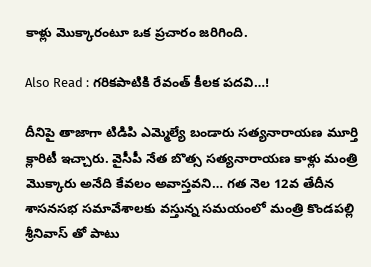కాళ్లు మొక్కారంటూ ఒక ప్రచారం జరిగింది.

Also Read : గరికపాటికి రేవంత్ కీలక పదవి…!

దీనిపై తాజాగా టిడిపి ఎమ్మెల్యే బండారు సత్యనారాయణ మూర్తి క్లారిటీ ఇచ్చారు. వైసీపీ నేత బొత్స సత్యనారాయణ కాళ్లు మంత్రి మొక్కారు అనేది కేవలం అవాస్తవని… గత నెల 12వ తేదీన శాసనసభ సమావేశాలకు వస్తున్న సమయంలో మంత్రి కొండపల్లి శ్రీనివాస్ తో పాటు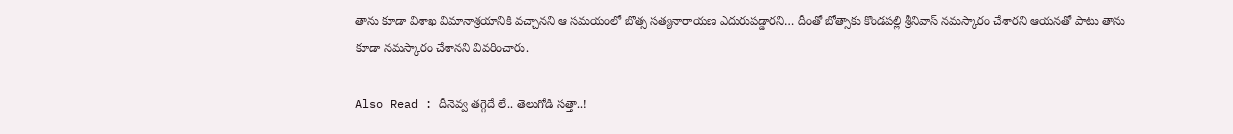తాను కూడా విశాఖ విమానాశ్రయానికి వచ్చానని ఆ సమయంలో బొత్స సత్యనారాయణ ఎదురుపడ్డారని… దీంతో బోత్సాకు కొండపల్లి శ్రీనివాస్ నమస్కారం చేశారని ఆయనతో పాటు తాను కూడా నమస్కారం చేశానని వివరించారు.

Also Read : దీనెవ్వ తగ్గెదే లే.. తెలుగోడి సత్తా..!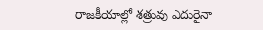రాజకీయాల్లో శత్రువు ఎదురైనా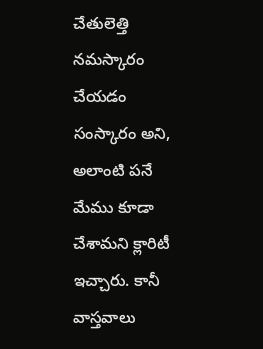చేతులెత్తి నమస్కారం చేయడం సంస్కారం అని, అలాంటి పనే మేము కూడా చేశామని క్లారిటీ ఇచ్చారు. కానీ వాస్తవాలు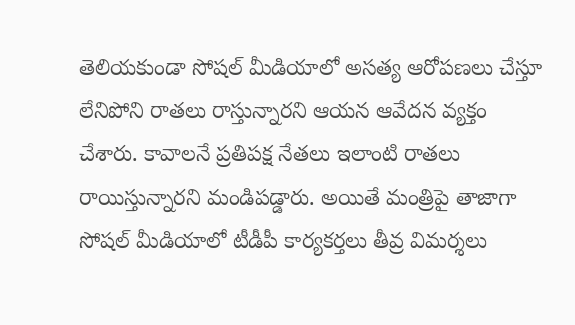తెలియకుండా సోషల్ మీడియాలో అసత్య ఆరోపణలు చేస్తూ లేనిపోని రాతలు రాస్తున్నారని ఆయన ఆవేదన వ్యక్తం చేశారు. కావాలనే ప్రతిపక్ష నేతలు ఇలాంటి రాతలు రాయిస్తున్నారని మండిపడ్డారు. అయితే మంత్రిపై తాజాగా సోషల్ మీడియాలో టీడీపీ కార్యకర్తలు తీవ్ర విమర్శలు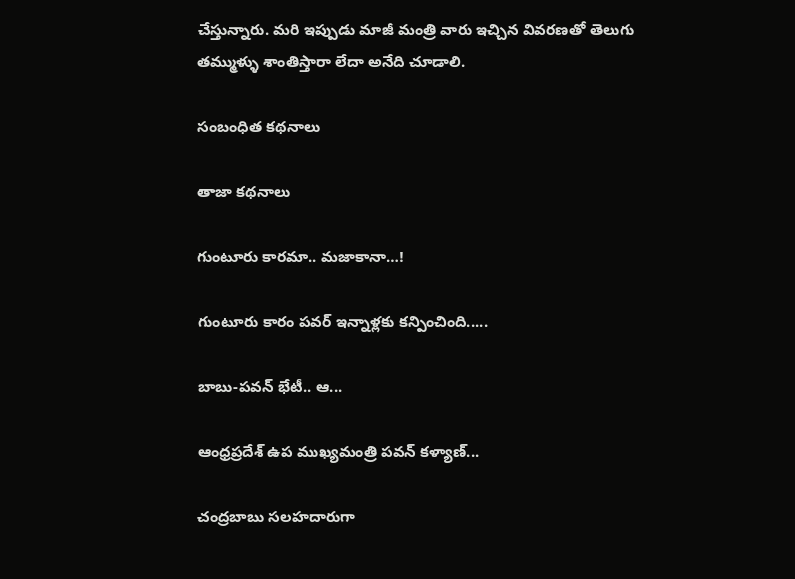చేస్తున్నారు. మరి ఇప్పుడు మాజీ మంత్రి వారు ఇచ్చిన వివరణతో తెలుగు తమ్ముళ్ళు శాంతిస్తారా లేదా అనేది చూడాలి.

సంబంధిత కథనాలు

తాజా కథనాలు

గుంటూరు కారమా.. మజాకానా…!

గుంటూరు కారం పవర్ ఇన్నాళ్లకు కన్పించింది.....

బాబు-పవన్ భేటీ.. ఆ...

ఆంధ్రప్రదేశ్ ఉప ముఖ్యమంత్రి పవన్ కళ్యాణ్...

చంద్రబాబు సలహదారుగా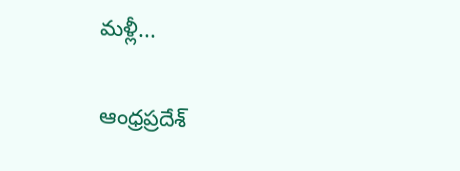మళ్లీ...

ఆంధ్రప్రదేశ్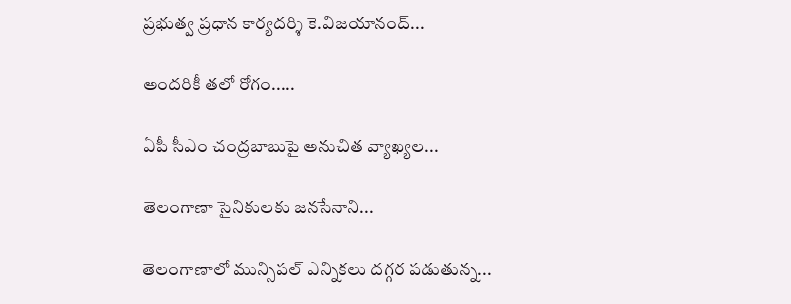ప్రభుత్వ ప్రధాన కార్యదర్శి కె.విజయానంద్...

అందరికీ తలో రోగం.....

ఏపీ సీఎం చంద్రబాబుపై అనుచిత వ్యాఖ్యల...

తెలంగాణా సైనికులకు జనసేనాని...

తెలంగాణాలో మున్సిపల్ ఎన్నికలు దగ్గర పడుతున్న...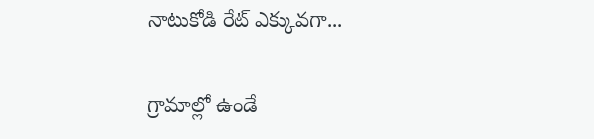నాటుకోడి రేట్ ఎక్కువగా...

గ్రామాల్లో ఉండే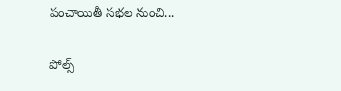పంచాయితీ సభల నుంచి...

పోల్స్